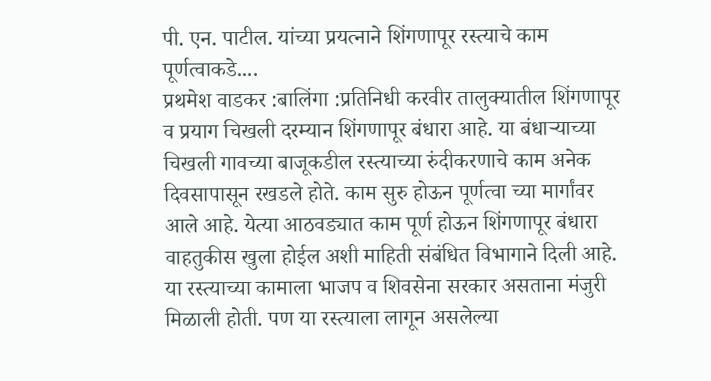पी. एन. पाटील. यांच्या प्रयत्नाने शिंगणापूर रस्त्याचे काम पूर्णत्वाकडे....
प्रथमेश वाडकर :बालिंगा :प्रतिनिधी करवीर तालुक्यातील शिंगणापूर व प्रयाग चिखली दरम्यान शिंगणापूर बंधारा आहे. या बंधाऱ्याच्या चिखली गावच्या बाजूकडील रस्त्याच्या रुंदीकरणाचे काम अनेक दिवसापासून रखडले होते. काम सुरु होऊन पूर्णत्वा च्या मार्गांवर आले आहे. येत्या आठवड्यात काम पूर्ण होऊन शिंगणापूर बंधारा वाहतुकीस खुला होईल अशी माहिती संबंधित विभागाने दिली आहे.
या रस्त्याच्या कामाला भाजप व शिवसेना सरकार असताना मंजुरी मिळाली होती. पण या रस्त्याला लागून असलेल्या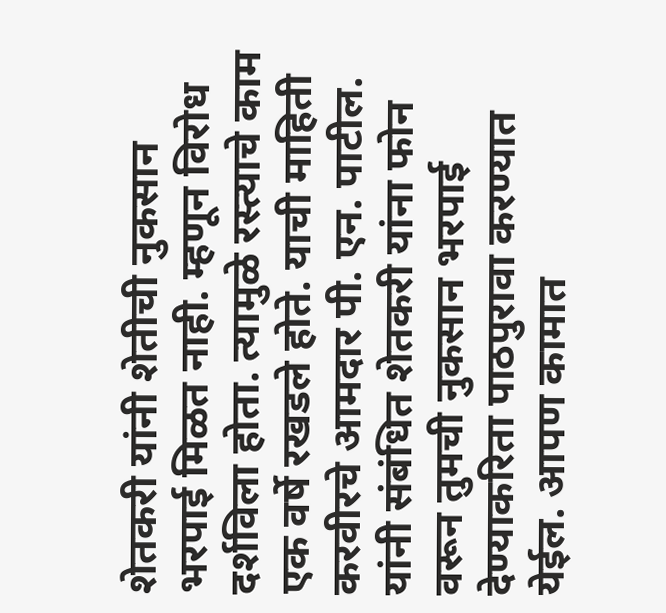शेतकरी यांनी शेतीची नुकसान भरपाई मिळत नाही. म्हणून विरोध दर्शविला होता. त्यामुळे रस्त्याचे काम एक वर्षे रखडले होते. याची माहिती करवीरचे आमदार पी. एन. पाटील. यांनी संबंधित शेतकरी यांना फोन वरून तुमची नुकसान भरपाई देण्याकरिता पाठपुरावा करण्यात येईल. आपण कामात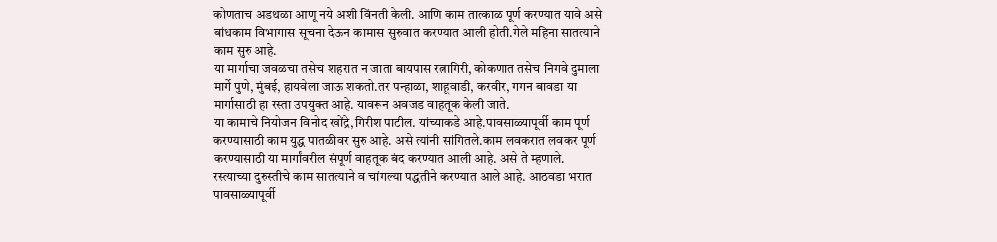कोणताच अडथळा आणू नये अशी विंनती केली. आणि काम तात्काळ पूर्ण करण्यात यावे असे बांधकाम विभागास सूचना देऊन कामास सुरुवात करण्यात आली होती.गेले महिना सातत्याने काम सुरु आहे.
या मार्गाचा जवळचा तसेच शहरात न जाता बायपास रत्नागिरी, कोकणात तसेच निगवे दुमाला मार्गे पुणे, मुंबई, हायवेला जाऊ शकतो.तर पन्हाळा, शाहूवाडी, करवीर, गगन बावडा या मार्गासाठी हा रस्ता उपयुक्त आहे. यावरून अवजड वाहतूक केली जाते.
या कामाचे नियोजन विनोद खोंद्रे,गिरीश पाटील. यांच्याकडे आहे.पावसाळ्यापूर्वी काम पूर्ण करण्यासाठी काम युद्ध पातळीवर सुरु आहे. असे त्यांनी सांगितले.काम लवकरात लवकर पूर्ण करण्यासाठी या मार्गांवरील संपूर्ण वाहतूक बंद करण्यात आली आहे. असे ते म्हणाले.
रस्त्याच्या दुरुस्तीचे काम सातत्याने व चांगल्या पद्धतीने करण्यात आले आहे. आठवडा भरात पावसाळ्यापूर्वी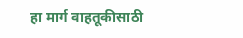हा मार्ग वाहतूकीसाठी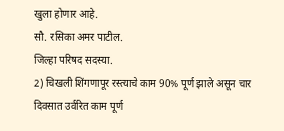खुला होणार आहे.
सौ. रसिका अमर पाटील.
जिल्हा परिषद सदस्या.
2) चिखली शिंगणापूर रस्त्याचे काम 90% पूर्ण झाले असून चार दिवसात उर्वरित काम पूर्ण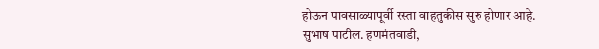होऊन पावसाळ्यापूर्वी रस्ता वाहतुकीस सुरु होणार आहे.
सुभाष पाटील. हणमंतवाडी,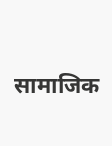सामाजिक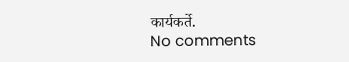कार्यकर्ते.
No comments